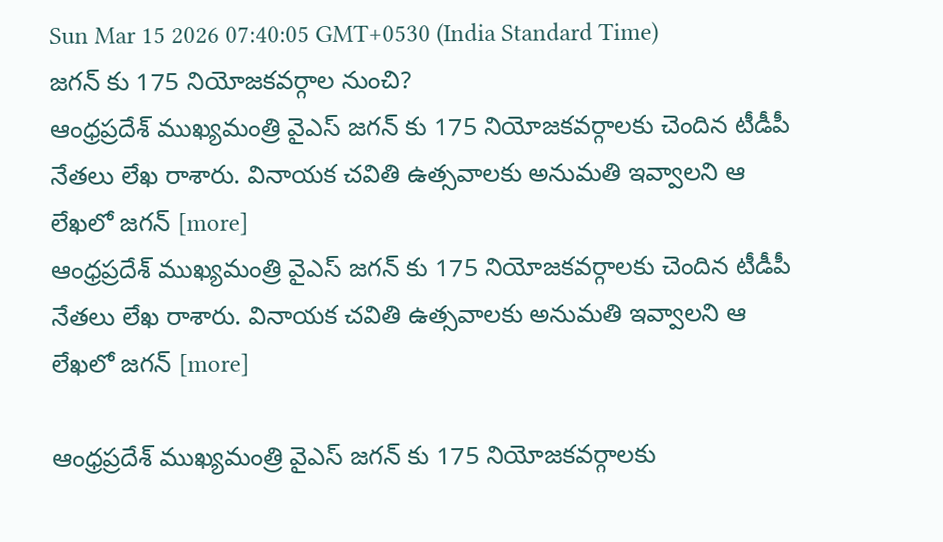Sun Mar 15 2026 07:40:05 GMT+0530 (India Standard Time)
జగన్ కు 175 నియోజకవర్గాల నుంచి?
ఆంధ్రప్రదేశ్ ముఖ్యమంత్రి వైఎస్ జగన్ కు 175 నియోజకవర్గాలకు చెందిన టీడీపీ నేతలు లేఖ రాశారు. వినాయక చవితి ఉత్సవాలకు అనుమతి ఇవ్వాలని ఆ లేఖలో జగన్ [more]
ఆంధ్రప్రదేశ్ ముఖ్యమంత్రి వైఎస్ జగన్ కు 175 నియోజకవర్గాలకు చెందిన టీడీపీ నేతలు లేఖ రాశారు. వినాయక చవితి ఉత్సవాలకు అనుమతి ఇవ్వాలని ఆ లేఖలో జగన్ [more]

ఆంధ్రప్రదేశ్ ముఖ్యమంత్రి వైఎస్ జగన్ కు 175 నియోజకవర్గాలకు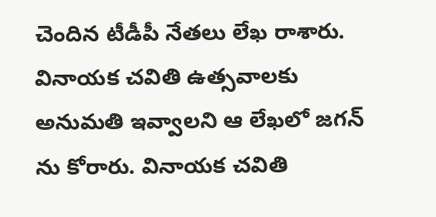చెందిన టీడీపీ నేతలు లేఖ రాశారు. వినాయక చవితి ఉత్సవాలకు అనుమతి ఇవ్వాలని ఆ లేఖలో జగన్ ను కోరారు. వినాయక చవితి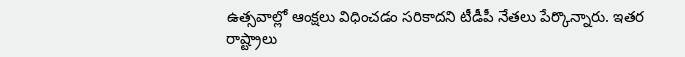ఉత్సవాల్లో ఆంక్షలు విధించడం సరికాదని టీడీపీ నేతలు పేర్కొన్నారు. ఇతర రాష్ట్రాలు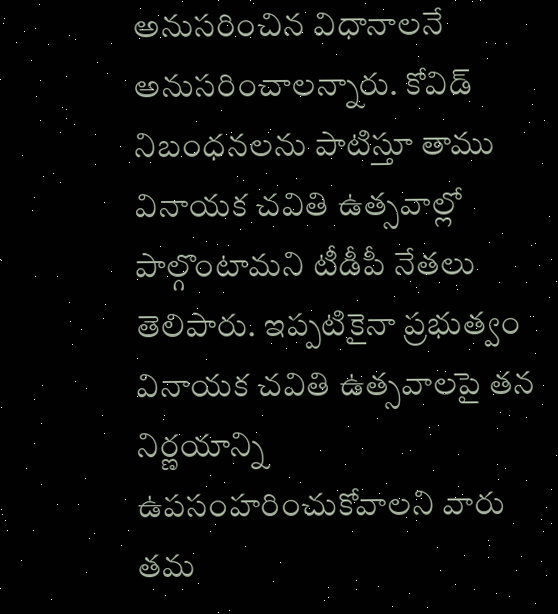అనుసరించిన విధానాలనే అనుసరించాలన్నారు. కోవిడ్ నిబంధనలను పాటిస్తూ తాము వినాయక చవితి ఉత్సవాల్లో పాల్గొంటామని టీడీపీ నేతలు తెలిపారు. ఇప్పటికైనా ప్రభుత్వం వినాయక చవితి ఉత్సవాలపై తన నిర్ణయాన్ని ఉపసంహరించుకోవాలని వారు తమ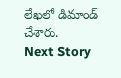లేఖలో డిమాండ్ చేశారు.
Next Story